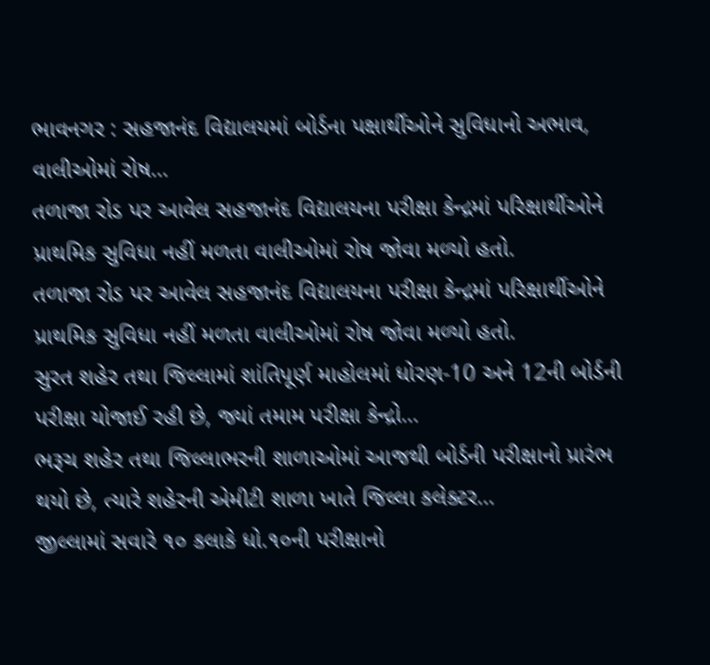ભાવનગર : સહજાનંદ વિદ્યાલયમાં બોર્ડના પક્ષાર્થીઓને સુવિધાનો અભાવ, વાલીઓમાં રોષ…
તળાજા રોડ પર આવેલ સહજાનંદ વિદ્યાલયના પરીક્ષા કેન્દ્રમાં પરિક્ષાર્થીઓને પ્રાથમિક સુવિધા નહીં મળતા વાલીઓમાં રોષ જોવા મળ્યો હતો.
તળાજા રોડ પર આવેલ સહજાનંદ વિદ્યાલયના પરીક્ષા કેન્દ્રમાં પરિક્ષાર્થીઓને પ્રાથમિક સુવિધા નહીં મળતા વાલીઓમાં રોષ જોવા મળ્યો હતો.
સુરત શહેર તથા જિલ્લામાં શાંતિપૂર્ણ માહોલમાં ધોરણ-10 અને 12ની બોર્ડની પરીક્ષા યોજાઈ રહી છે, જ્યાં તમામ પરીક્ષા કેન્દ્રો…
ભરૂચ શહેર તથા જિલ્લાભરની શાળાઓમાં આજથી બોર્ડની પરીક્ષાનો પ્રારંભ થયો છે, ત્યારે શહેરની એમીટી શાળા ખાતે જિલ્લા કલેક્ટર…
જીલ્લામાં સવારે ૧૦ કલાકે ધો.૧૦ની પરીક્ષાનો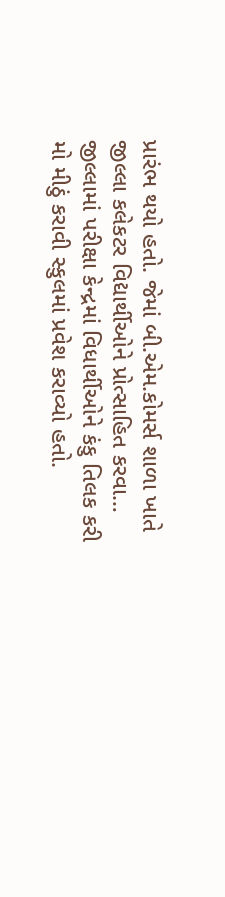પ્રારંભ થયો હતો. જેમાં બી.એમ.કોમર્સ શાળા ખાતે જીલ્લા કલેકટર વિદ્યાર્થીઓને પ્રોત્સાહિત કરવા…
જીલ્લામાં પરીક્ષા કેન્દ્રમાં વિધાર્થીઓને કંકુ તિલક કરી મો મીઠું કરાવી સ્કુલમાં પ્રવેશ કરાવ્યો હતો.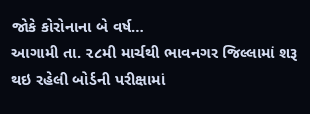જોકે કોરોનાના બે વર્ષ…
આગામી તા. ૨૮મી માર્ચથી ભાવનગર જિલ્લામાં શરૂ થઇ રહેલી બોર્ડની પરીક્ષામાં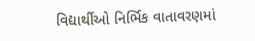વિદ્યાર્થીઓ નિર્ભિક વાતાવરણમાં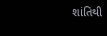શાંતિથી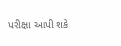પરીક્ષા આપી શકે